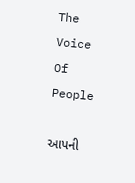The Voice Of People

આપની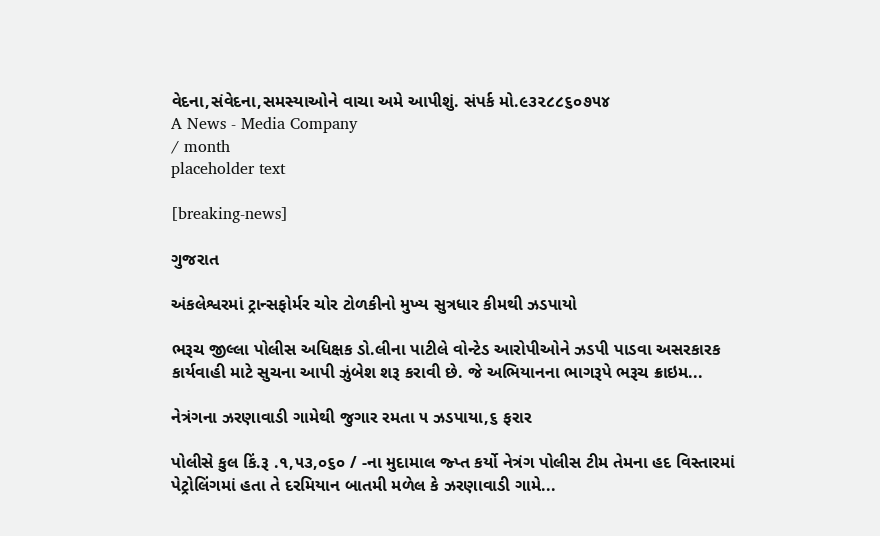વેદના,સંવેદના,સમસ્યાઓને વાચા અમે આપીશું. સંપર્ક મો.૯૩૨૮૮૬૦૭૫૪
A News - Media Company
/ month
placeholder text

[breaking-news]

ગુજરાત

અંકલેશ્વરમાં ટ્રાન્સફોર્મર ચોર ટોળકીનો મુખ્ય સુત્રધાર કીમથી ઝડપાયો

ભરૂચ જીલ્લા પોલીસ અધિક્ષક ડો.લીના પાટીલે વોન્ટેડ આરોપીઓને ઝડપી પાડવા અસરકારક કાર્યવાહી માટે સુચના આપી ઝુંબેશ શરૂ કરાવી છે. જે અભિયાનના ભાગરૂપે ભરૂચ ક્રાઇમ...

નેત્રંગના ઝરણાવાડી ગામેથી જુગાર રમતા ૫ ઝડપાયા,૬ ફરાર

પોલીસે કુલ કિં.રૂ .૧,૫૩,૦૬૦ / -ના મુદામાલ જ્પ્ત કર્યો નેત્રંગ પોલીસ ટીમ તેમના હદ વિસ્તારમાં પેટ્રોલિંગમાં હતા તે દરમિયાન બાતમી મળેલ કે ઝરણાવાડી ગામે...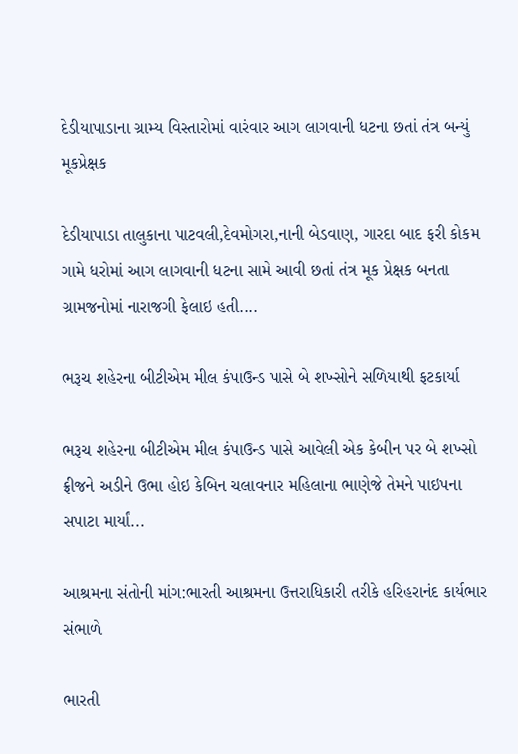દેડીયાપાડાના ગ્રામ્ય વિસ્તારોમાં વારંવાર આગ લાગવાની ધટના છતાં તંત્ર બન્યું મૂકપ્રેક્ષક

દેડીયાપાડા તાલુકાના પાટવલી,દેવમોગરા,નાની બેડવાણ, ગારદા બાદ ફરી કોકમ ગામે ધરોમાં આગ લાગવાની ધટના સામે આવી છતાં તંત્ર મૂક પ્રેક્ષક બનતા ગ્રામજનોમાં નારાજગી ફેલાઇ હતી....

ભરૂચ શહેરના બીટીએમ મીલ કંપાઉન્ડ પાસે બે શખ્સોને સળિયાથી ફટકાર્યા

ભરૂચ શહેરના બીટીએમ મીલ કંપાઉન્ડ પાસે આવેલી એક કેબીન પર બે શખ્સો ફ્રીજને અડીને ઉભા હોઇ કેબિન ચલાવનાર મહિલાના ભાણેજે તેમને પાઇપના સપાટા માર્યાં...

આશ્રમના સંતોની માંગ:ભારતી આશ્રમના ઉત્તરાધિકારી તરીકે હરિહરાનંદ કાર્યભાર સંભાળે

ભારતી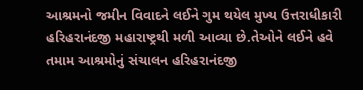આશ્રમનો જમીન વિવાદને લઈને ગુમ થયેલ મુખ્ય ઉત્તરાધીકારી હરિહરાનંદજી મહારાષ્ટ્રથી મળી આવ્યા છે.તેઓને લઈને હવે તમામ આશ્રમોનું સંચાલન હરિહરાનંદજી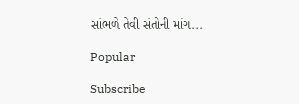સાંભળે તેવી સંતોની માંગ...

Popular

Subscribe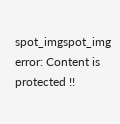spot_imgspot_img
error: Content is protected !!